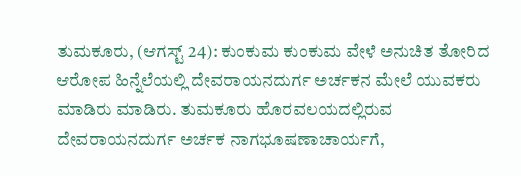ತುಮಕೂರು, (ಆಗಸ್ಟ್ 24): ಕುಂಕುಮ ಕುಂಕುಮ ವೇಳೆ ಅನುಚಿತ ತೋರಿದ ಆರೋಪ ಹಿನ್ನೆಲೆಯಲ್ಲಿ ದೇವರಾಯನದುರ್ಗ ಅರ್ಚಕನ ಮೇಲೆ ಯುವಕರು ಮಾಡಿರು ಮಾಡಿರು. ತುಮಕೂರು ಹೊರವಲಯದಲ್ಲಿರುವ ದೇವರಾಯನದುರ್ಗ ಅರ್ಚಕ ನಾಗಭೂಷಣಾಚಾರ್ಯಗೆ,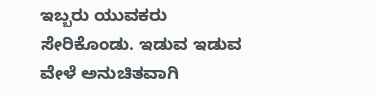ಇಬ್ಬರು ಯುವಕರು ಸೇರಿಕೊಂಡು. ಇಡುವ ಇಡುವ ವೇಳೆ ಅನುಚಿತವಾಗಿ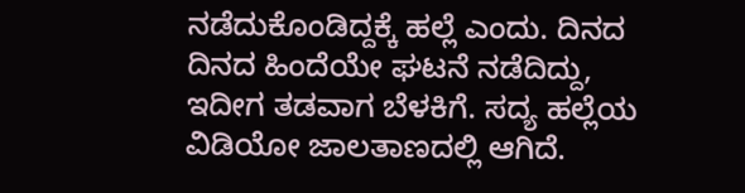ನಡೆದುಕೊಂಡಿದ್ದಕ್ಕೆ ಹಲ್ಲೆ ಎಂದು. ದಿನದ ದಿನದ ಹಿಂದೆಯೇ ಘಟನೆ ನಡೆದಿದ್ದು, ಇದೀಗ ತಡವಾಗ ಬೆಳಕಿಗೆ. ಸದ್ಯ ಹಲ್ಲೆಯ ವಿಡಿಯೋ ಜಾಲತಾಣದಲ್ಲಿ ಆಗಿದೆ.